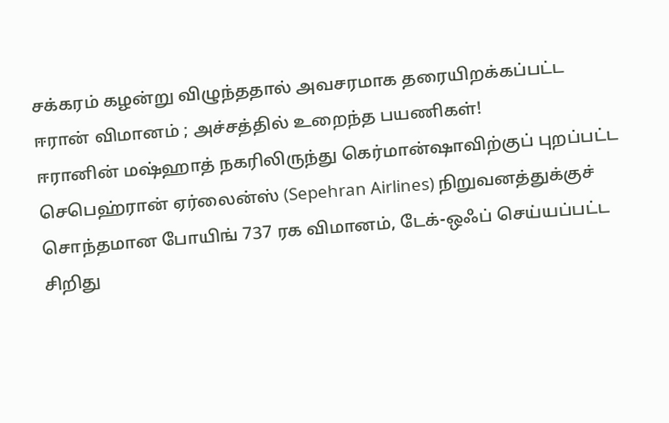சக்கரம் கழன்று விழுந்ததால் அவசரமாக தரையிறக்கப்பட்ட ஈரான் விமானம் ; அச்சத்தில் உறைந்த பயணிகள்!
ஈரானின் மஷ்ஹாத் நகரிலிருந்து கெர்மான்ஷாவிற்குப் புறப்பட்ட செபெஹ்ரான் ஏர்லைன்ஸ் (Sepehran Airlines) நிறுவனத்துக்குச் சொந்தமான போயிங் 737 ரக விமானம், டேக்-ஒஃப் செய்யப்பட்ட சிறிது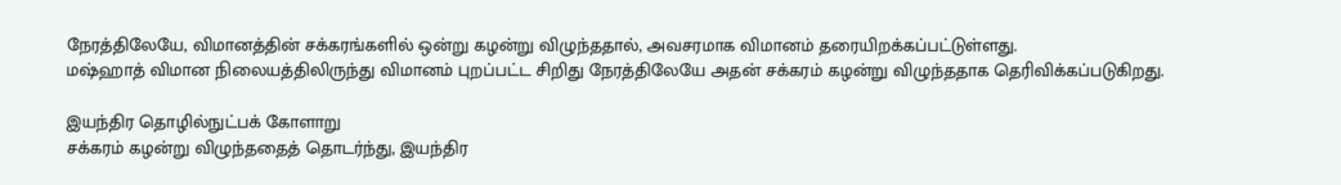நேரத்திலேயே, விமானத்தின் சக்கரங்களில் ஒன்று கழன்று விழுந்ததால், அவசரமாக விமானம் தரையிறக்கப்பட்டுள்ளது.
மஷ்ஹாத் விமான நிலையத்திலிருந்து விமானம் புறப்பட்ட சிறிது நேரத்திலேயே அதன் சக்கரம் கழன்று விழுந்ததாக தெரிவிக்கப்படுகிறது.

இயந்திர தொழில்நுட்பக் கோளாறு
சக்கரம் கழன்று விழுந்ததைத் தொடர்ந்து, இயந்திர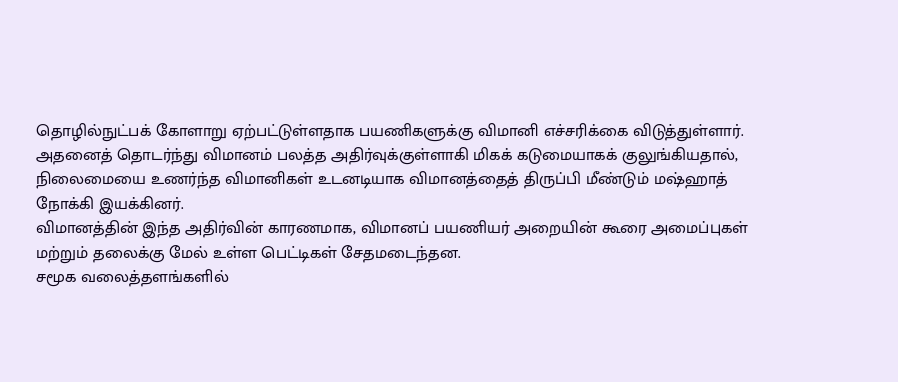தொழில்நுட்பக் கோளாறு ஏற்பட்டுள்ளதாக பயணிகளுக்கு விமானி எச்சரிக்கை விடுத்துள்ளார்.
அதனைத் தொடர்ந்து விமானம் பலத்த அதிர்வுக்குள்ளாகி மிகக் கடுமையாகக் குலுங்கியதால், நிலைமையை உணர்ந்த விமானிகள் உடனடியாக விமானத்தைத் திருப்பி மீண்டும் மஷ்ஹாத் நோக்கி இயக்கினர்.
விமானத்தின் இந்த அதிர்வின் காரணமாக, விமானப் பயணியர் அறையின் கூரை அமைப்புகள் மற்றும் தலைக்கு மேல் உள்ள பெட்டிகள் சேதமடைந்தன.
சமூக வலைத்தளங்களில்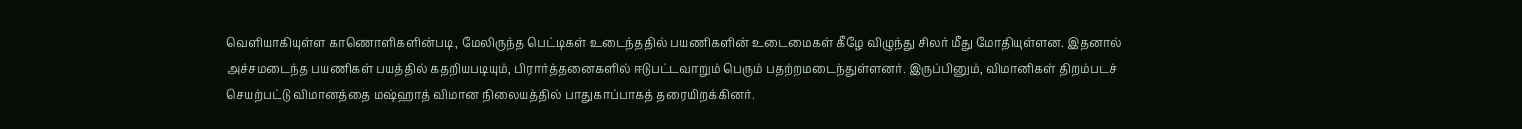வெளியாகியுள்ள காணொளிகளின்படி, மேலிருந்த பெட்டிகள் உடைந்ததில் பயணிகளின் உடைமைகள் கீழே விழுந்து சிலர் மீது மோதியுள்ளன. இதனால் அச்சமடைந்த பயணிகள் பயத்தில் கதறியபடியும், பிரார்த்தனைகளில் ஈடுபட்டவாறும் பெரும் பதற்றமடைந்துள்ளனர். இருப்பினும், விமானிகள் திறம்படச் செயற்பட்டு விமானத்தை மஷ்ஹாத் விமான நிலையத்தில் பாதுகாப்பாகத் தரையிறக்கினர்.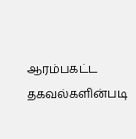ஆரம்பகட்ட தகவல்களின்படி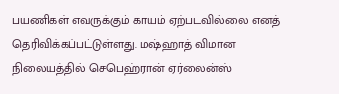பயணிகள் எவருக்கும் காயம் ஏற்படவில்லை எனத் தெரிவிக்கப்பட்டுள்ளது. மஷ்ஹாத் விமான நிலையத்தில் செபெஹ்ரான் ஏர்லைன்ஸ்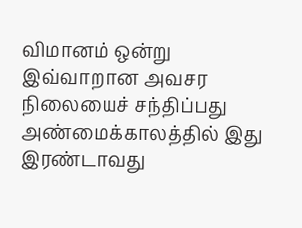விமானம் ஒன்று இவ்வாறான அவசர நிலையைச் சந்திப்பது அண்மைக்காலத்தில் இது இரண்டாவது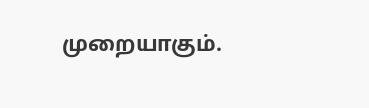முறையாகும்.